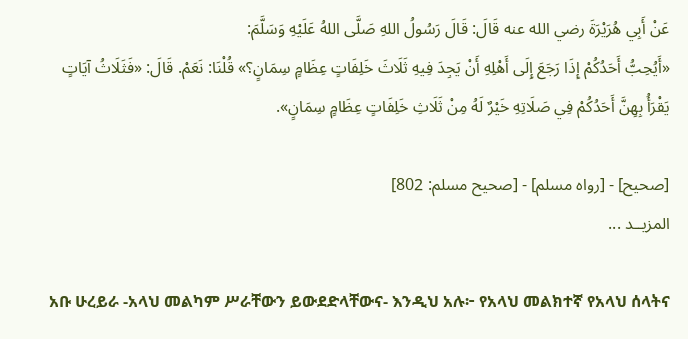عَنْ ‌أَبِي هُرَيْرَةَ رضي الله عنه قَالَ: قَالَ رَسُولُ اللهِ صَلَّى اللهُ عَلَيْهِ وَسَلَّمَ:
«أَيُحِبُّ أَحَدُكُمْ إِذَا رَجَعَ إِلَى أَهْلِهِ أَنْ يَجِدَ فِيهِ ثَلَاثَ خَلِفَاتٍ عِظَامٍ سِمَانٍ؟» قُلْنَا: نَعَمْ. قَالَ: «فَثَلَاثُ آيَاتٍ يَقْرَأُ بِهِنَّ أَحَدُكُمْ فِي صَلَاتِهِ خَيْرٌ لَهُ مِنْ ثَلَاثِ خَلِفَاتٍ عِظَامٍ سِمَانٍ».

[صحيح] - [رواه مسلم] - [صحيح مسلم: 802]
المزيــد ...

አቡ ሁረይራ -አላህ መልካም ሥራቸውን ይውደድላቸውና- እንዲህ አሉ፦ የአላህ መልክተኛ የአላህ ሰላትና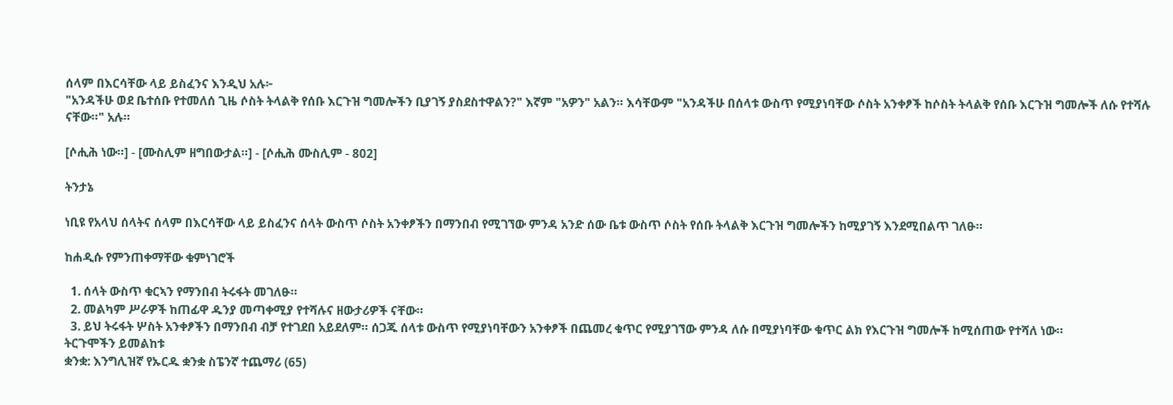ሰላም በእርሳቸው ላይ ይስፈንና እንዲህ አሉ፦
"አንዳችሁ ወደ ቤተሰቡ የተመለሰ ጊዜ ሶስት ትላልቅ የሰቡ እርጉዝ ግመሎችን ቢያገኝ ያስደስተዋልን?" እኛም "አዎን" አልን። እሳቸውም "አንዳችሁ በሰላቱ ውስጥ የሚያነባቸው ሶስት አንቀፆች ከሶስት ትላልቅ የሰቡ እርጉዝ ግመሎች ለሱ የተሻሉ ናቸው።" አሉ።

[ሶሒሕ ነው።] - [ሙስሊም ዘግበውታል።] - [ሶሒሕ ሙስሊም - 802]

ትንታኔ

ነቢዩ የአላህ ሰላትና ሰላም በእርሳቸው ላይ ይስፈንና ሰላት ውስጥ ሶስት አንቀፆችን በማንበብ የሚገኘው ምንዳ አንድ ሰው ቤቱ ውስጥ ሶስት የሰቡ ትላልቅ እርጉዝ ግመሎችን ከሚያገኝ እንደሚበልጥ ገለፁ።

ከሐዲሱ የምንጠቀማቸው ቁምነገሮች

  1. ሰላት ውስጥ ቁርኣን የማንበብ ትሩፋት መገለፁ።
  2. መልካም ሥራዎች ከጠፊዋ ዱንያ መጣቀሚያ የተሻሉና ዘውታሪዎች ናቸው።
  3. ይህ ትሩፋት ሦስት አንቀፆችን በማንበብ ብቻ የተገደበ አይደለም። ሰጋጁ ሰላቱ ውስጥ የሚያነባቸውን አንቀፆች በጨመረ ቁጥር የሚያገኘው ምንዳ ለሱ በሚያነባቸው ቁጥር ልክ የእርጉዝ ግመሎች ከሚሰጠው የተሻለ ነው።
ትርጉሞችን ይመልከቱ
ቋንቋ: እንግሊዝኛ የኡርዱ ቋንቋ ስፔንኛ ተጨማሪ (65)